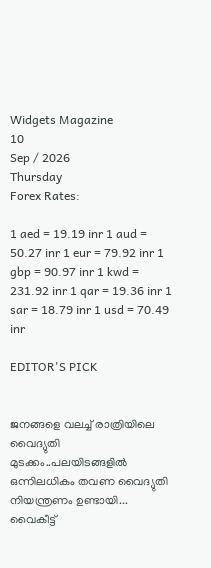Widgets Magazine
10
Sep / 2026
Thursday
Forex Rates:

1 aed = 19.19 inr 1 aud = 50.27 inr 1 eur = 79.92 inr 1 gbp = 90.97 inr 1 kwd = 231.92 inr 1 qar = 19.36 inr 1 sar = 18.79 inr 1 usd = 70.49 inr

EDITOR'S PICK


ജനങ്ങളെ വലച്ച് രാത്രിയിലെ വൈദ്യുതി മുടക്കം..പലയിടങ്ങളിൽ ഒന്നിലധികം തവണ വൈദ്യുതി നിയന്ത്രണം ഉണ്ടായി... വൈകീട്ട്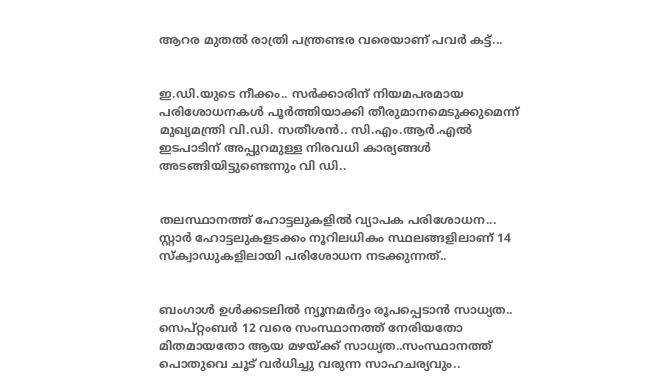ആറര മുതൽ രാത്രി പന്ത്രണ്ടര വരെയാണ് പവർ കട്ട്...


ഇ.ഡി.യുടെ നീക്കം.. സര്‍ക്കാരിന് നിയമപരമായ പരിശോധനകള്‍ പൂര്‍ത്തിയാക്കി തീരുമാനമെടുക്കുമെന്ന് മുഖ്യമന്ത്രി വി.ഡി. സതീശന്‍.. സി.എം.ആര്‍.എല്‍ ഇടപാടിന് അപ്പുറമുള്ള നിരവധി കാര്യങ്ങള്‍ അടങ്ങിയിട്ടുണ്ടെന്നും വി ഡി..


തലസ്ഥാനത്ത് ഹോട്ടലുകളിൽ വ്യാപക പരിശോധന... സ്റ്റാർ ഹോട്ടലുകളടക്കം നൂറിലധികം സ്ഥലങ്ങളിലാണ് 14 സ്ക്വാഡുകളിലായി പരിശോധന നടക്കുന്നത്..


ബംഗാൾ ഉൾക്കടലിൽ ന്യൂനമർദ്ദം രൂപപ്പെടാൻ സാധ്യത.. സെപ്റ്റംബർ 12 വരെ സംസ്ഥാനത്ത് നേരിയതോ മിതമായതോ ആയ മഴയ്‌ക്ക് സാധ്യത..സംസ്ഥാനത്ത് പൊതുവെ ചൂട് വർധിച്ചു വരുന്ന സാഹചര്യവും..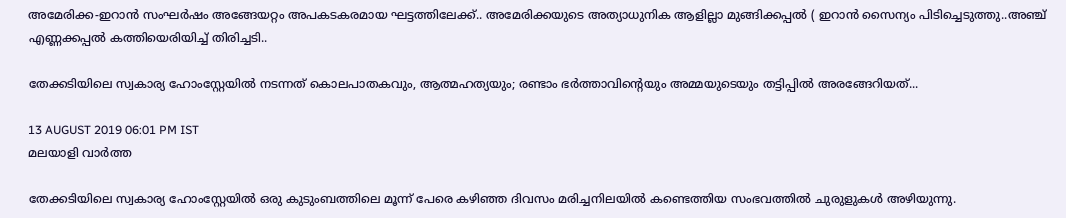അമേരിക്ക-ഇറാന്‍ സംഘര്‍ഷം അങ്ങേയറ്റം അപകടകരമായ ഘട്ടത്തിലേക്ക്.. അമേരിക്കയുടെ അത്യാധുനിക ആളില്ലാ മുങ്ങിക്കപ്പല്‍ ( ഇറാന്‍ സൈന്യം പിടിച്ചെടുത്തു..അഞ്ച് എണ്ണക്കപ്പൽ കത്തിയെരിയിച്ച് തിരിച്ചടി..

തേക്കടിയിലെ സ്വകാര്യ ഹോംസ്റ്റേയില്‍ നടന്നത് കൊലപാതകവും, ആത്മഹത്യയും; രണ്ടാം ഭർത്താവിന്റെയും അമ്മയുടെയും തട്ടിപ്പിൽ അരങ്ങേറിയത്...

13 AUGUST 2019 06:01 PM IST
മലയാളി വാര്‍ത്ത

തേക്കടിയിലെ സ്വകാര്യ ഹോംസ്റ്റേയില്‍ ഒരു കുടുംബത്തിലെ മൂന്ന്‌ പേരെ കഴിഞ്ഞ ദിവസം മരിച്ചനിലയില്‍ കണ്ടെത്തിയ സംഭവത്തിൽ ചുരുളുകൾ അഴിയുന്നു.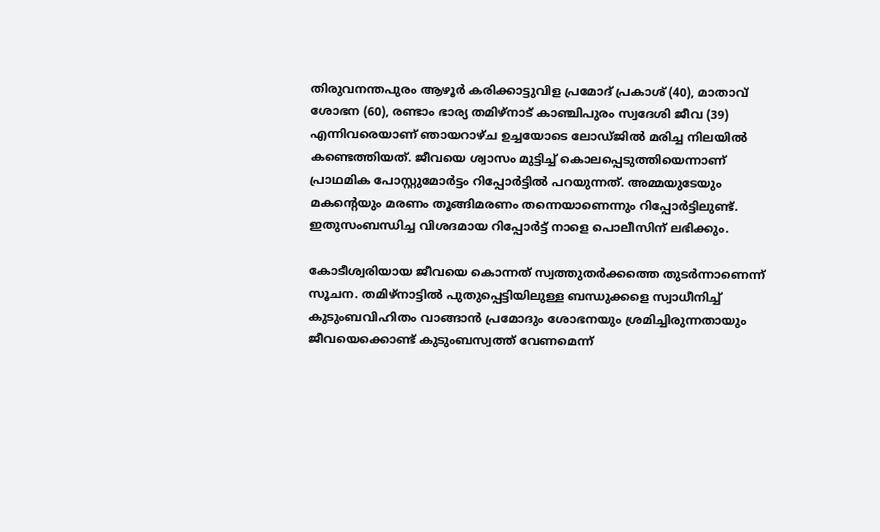തിരുവനന്തപുരം ആഴൂര്‍ കരിക്കാട്ടുവിള പ്രമോദ് പ്രകാശ് (40), മാതാവ് ശോഭന (60), രണ്ടാം ഭാര്യ തമിഴ്നാട് കാഞ്ചിപുരം സ്വദേശി ജീവ (39) എന്നിവരെയാണ് ഞായറാഴ്ച ഉച്ചയോടെ ലോഡ്ജില്‍ മരിച്ച നിലയില്‍ കണ്ടെത്തിയത്. ജീവയെ ശ്വാസം മുട്ടിച്ച്‌ കൊലപ്പെടുത്തിയെന്നാണ് പ്രാഥമിക പോസ്റ്റുമോര്‍ട്ടം റിപ്പോര്‍ട്ടില്‍ പറയുന്നത്. അമ്മയുടേയും മകന്റെയും മരണം തൂങ്ങിമരണം തന്നെയാണെന്നും റിപ്പോര്‍ട്ടിലുണ്ട്. ഇതുസംബന്ധിച്ച വിശദമായ റിപ്പോര്‍ട്ട് നാളെ പൊലീസിന് ലഭിക്കും.

കോടീശ്വരിയായ ജീവയെ കൊന്നത് സ്വത്തുതര്‍ക്കത്തെ തുടര്‍ന്നാണെന്ന് സൂചന. തമിഴ്നാട്ടില്‍ പുതുപ്പെട്ടിയിലുള്ള ബന്ധുക്കളെ സ്വാധീനിച്ച്‌ കുടുംബവിഹിതം വാങ്ങാന്‍ പ്രമോദും ശോഭനയും ശ്രമിച്ചിരുന്നതായും ജീവയെക്കൊണ്ട് കുടുംബസ്വത്ത് വേണമെന്ന്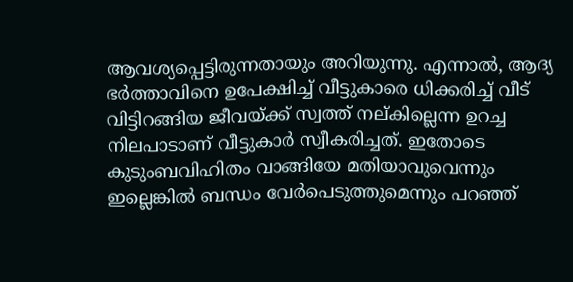ആവശ്യപ്പെട്ടിരുന്നതായും അറിയുന്നു. എന്നാല്‍, ആദ്യ ഭര്‍ത്താവിനെ ഉപേക്ഷിച്ച്‌ വീട്ടുകാരെ ധിക്കരിച്ച്‌ വീട് വിട്ടിറങ്ങിയ ജീവയ്ക്ക് സ്വത്ത് നല്കില്ലെന്ന ഉറച്ച നിലപാടാണ് വീട്ടുകാര്‍ സ്വീകരിച്ചത്. ഇതോടെ കുടുംബവിഹിതം വാങ്ങിയേ മതിയാവുവെന്നും ഇല്ലെങ്കില്‍ ബന്ധം വേര്‍പെടുത്തുമെന്നും പറഞ്ഞ്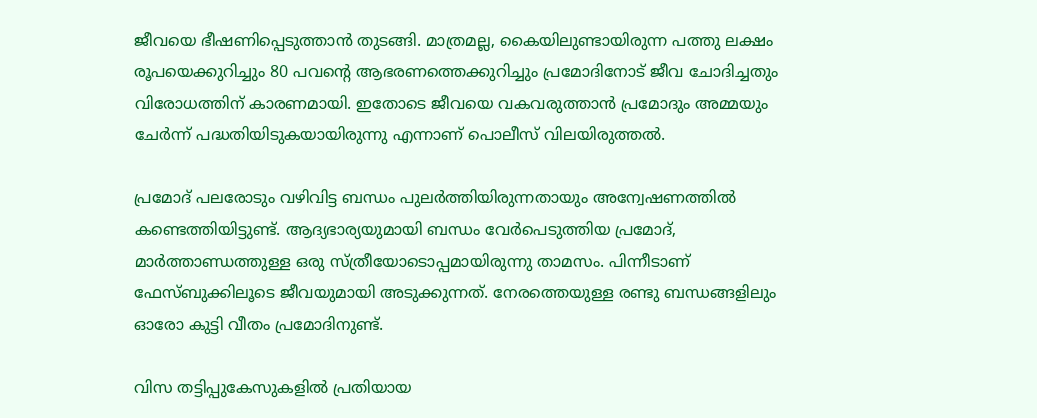ജീവയെ ഭീഷണിപ്പെടുത്താന്‍ തുടങ്ങി. മാത്രമല്ല, കൈയിലുണ്ടായിരുന്ന പത്തു ലക്ഷം രൂപയെക്കുറിച്ചും 80 പവന്റെ ആഭരണത്തെക്കുറിച്ചും പ്രമോദിനോട് ജീവ ചോദിച്ചതും വിരോധത്തിന് കാരണമായി. ഇതോടെ ജീവയെ വകവരുത്താന്‍ പ്രമോദും അമ്മയും ചേര്‍ന്ന് പദ്ധതിയിടുകയായിരുന്നു എന്നാണ് പൊലീസ് വിലയിരുത്തല്‍.

പ്രമോദ് പലരോടും വഴിവിട്ട ബന്ധം പുലര്‍ത്തിയിരുന്നതായും അന്വേഷണത്തില്‍ കണ്ടെത്തിയിട്ടുണ്ട്. ആദ്യഭാര്യയുമായി ബന്ധം വേര്‍പെടുത്തിയ പ്രമോദ്, മാര്‍ത്താണ്ഡത്തുള്ള ഒരു സ്ത്രീയോടൊപ്പമായിരുന്നു താമസം. പിന്നീടാണ് ഫേസ്ബുക്കിലൂടെ ജീവയുമായി അടുക്കുന്നത്. നേരത്തെയുള്ള രണ്ടു ബന്ധങ്ങളിലും ഓരോ കുട്ടി വീതം പ്രമോദിനുണ്ട്.

വിസ തട്ടിപ്പുകേസുകളില്‍ പ്രതിയായ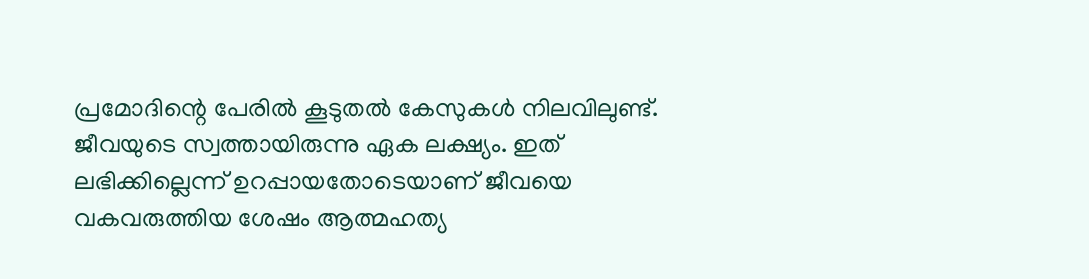പ്രമോദിന്റെ പേരില്‍ കൂടുതല്‍ കേസുകള്‍ നിലവിലുണ്ട്. ജീവയുടെ സ്വത്തായിരുന്നു ഏക ലക്ഷ്യം. ഇത് ലഭിക്കില്ലെന്ന് ഉറപ്പായതോടെയാണ് ജീവയെ വകവരുത്തിയ ശേഷം ആത്മഹത്യ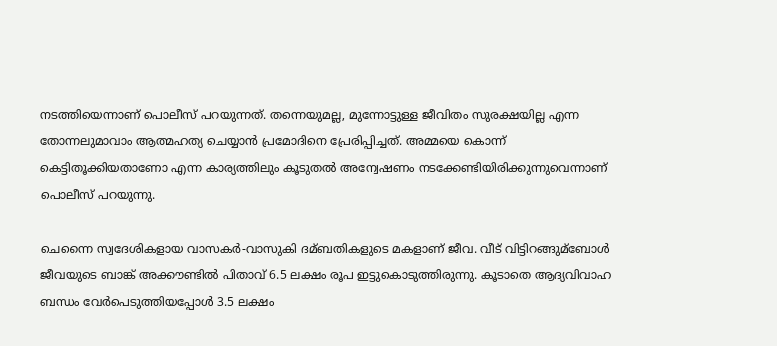നടത്തിയെന്നാണ് പൊലീസ് പറയുന്നത്. തന്നെയുമല്ല, മുന്നോട്ടുള്ള ജീവിതം സുരക്ഷയില്ല എന്ന തോന്നലുമാവാം ആത്മഹത്യ ചെയ്യാന്‍ പ്രമോദിനെ പ്രേരിപ്പിച്ചത്. അമ്മയെ കൊന്ന് കെട്ടിതൂക്കിയതാണോ എന്ന കാര്യത്തിലും കൂടുതല്‍ അന്വേഷണം നടക്കേണ്ടിയിരിക്കുന്നുവെന്നാണ് പൊലീസ് പറയുന്നു.

ചെന്നൈ സ്വദേശികളായ വാസകര്‍-വാസുകി ദമ്ബതികളുടെ മകളാണ് ജീവ. വീട് വിട്ടിറങ്ങുമ്ബോള്‍ ജീവയുടെ ബാങ്ക് അക്കൗണ്ടില്‍ പിതാവ് 6.5 ലക്ഷം രൂപ ഇട്ടുകൊടുത്തിരുന്നു. കൂടാതെ ആദ്യവിവാഹ ബന്ധം വേര്‍പെടുത്തിയപ്പോള്‍ 3.5 ലക്ഷം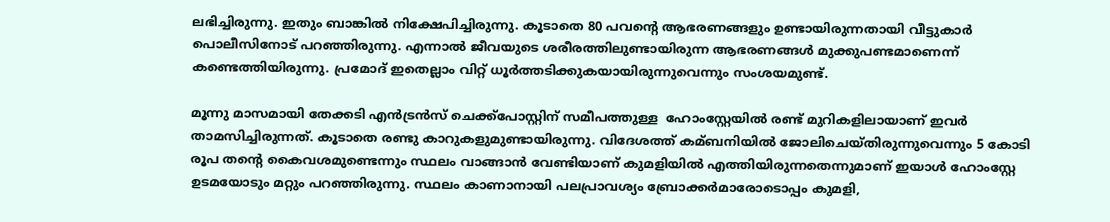ലഭിച്ചിരുന്നു. ഇതും ബാങ്കില്‍ നിക്ഷേപിച്ചിരുന്നു. കൂടാതെ 80 പവന്റെ ആഭരണങ്ങളും ഉണ്ടായിരുന്നതായി വീട്ടുകാര്‍ പൊലീസിനോട് പറഞ്ഞിരുന്നു. എന്നാല്‍ ജീവയുടെ ശരീരത്തിലുണ്ടായിരുന്ന ആഭരണങ്ങള്‍ മുക്കുപണ്ടമാണെന്ന് കണ്ടെത്തിയിരുന്നു. പ്രമോദ് ഇതെല്ലാം വിറ്റ് ധൂര്‍ത്തടിക്കുകയായിരുന്നുവെന്നും സംശയമുണ്ട്.

മൂന്നു മാസമായി തേക്കടി എന്‍ട്രന്‍സ് ചെക്ക്പോസ്റ്റിന് സമീപത്തുള്ള  ഹോംസ്റ്റേയില്‍ രണ്ട് മുറികളിലായാണ് ഇവര്‍ താമസിച്ചിരുന്നത്. കൂടാതെ രണ്ടു കാറുകളുമുണ്ടായിരുന്നു. വിദേശത്ത് കമ്ബനിയില്‍ ജോലിചെയ്തിരുന്നുവെന്നും 5 കോടി രൂപ തന്റെ കൈവശമുണ്ടെന്നും സ്ഥലം വാങ്ങാന്‍ വേണ്ടിയാണ് കുമളിയില്‍ എത്തിയിരുന്നതെന്നുമാണ് ഇയാള്‍ ഹോംസ്റ്റേ ഉടമയോടും മറ്റും പറഞ്ഞിരുന്നു. സ്ഥലം കാണാനായി പലപ്രാവശ്യം ബ്രോക്കര്‍മാരോടൊപ്പം കുമളി,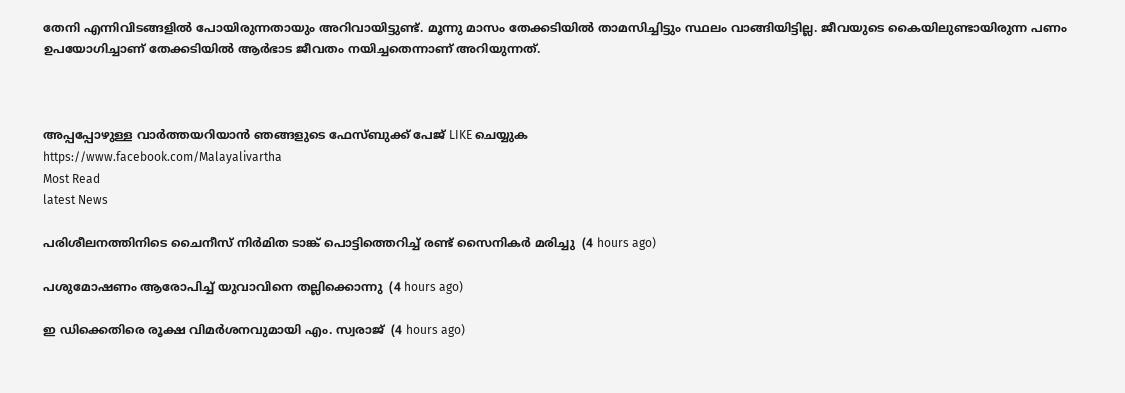തേനി എന്നിവിടങ്ങളില്‍ പോയിരുന്നതായും അറിവായിട്ടുണ്ട്. മൂന്നു മാസം തേക്കടിയില്‍ താമസിച്ചിട്ടും സ്ഥലം വാങ്ങിയിട്ടില്ല. ജീവയുടെ കൈയിലുണ്ടായിരുന്ന പണം ഉപയോഗിച്ചാണ് തേക്കടിയില്‍ ആര്‍ഭാട ജീവതം നയിച്ചതെന്നാണ് അറിയുന്നത്.



അപ്പപ്പോഴുള്ള വാര്‍ത്തയറിയാന്‍ ഞങ്ങളുടെ ഫേസ്‌ബുക്ക്‌ പേജ് LIKE ചെയ്യുക
https://www.facebook.com/Malayalivartha
Most Read
latest News

പരിശീലനത്തിനിടെ ചൈനീസ് നിര്‍മിത ടാങ്ക് പൊട്ടിത്തെറിച്ച് രണ്ട് സൈനികര്‍ മരിച്ചു  (4 hours ago)

പശുമോഷണം ആരോപിച്ച് യുവാവിനെ തല്ലിക്കൊന്നു  (4 hours ago)

ഇ ഡിക്കെതിരെ രൂക്ഷ വിമര്‍ശനവുമായി എം. സ്വരാജ്  (4 hours ago)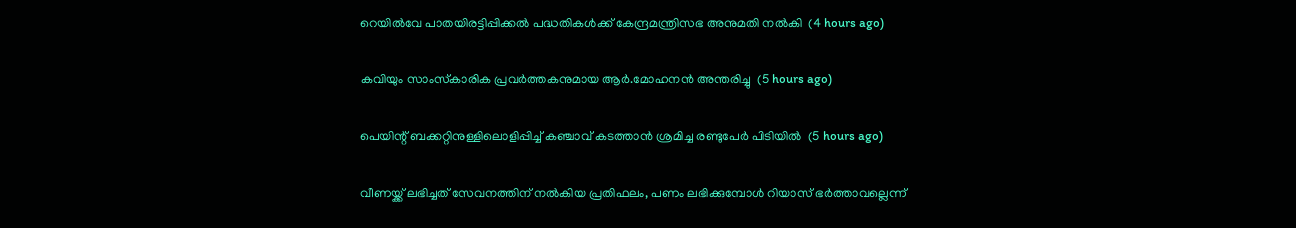റെയില്‍വേ പാതയിരട്ടിപ്പിക്കല്‍ പദ്ധതികള്‍ക്ക് കേന്ദ്രമന്ത്രിസഭ അനുമതി നല്‍കി  (4 hours ago)

കവിയും സാംസ്‌കാരിക പ്രവര്‍ത്തകനുമായ ആര്‍.മോഹനന്‍ അന്തരിച്ചു  (5 hours ago)

പെയിന്റ് ബക്കറ്റിനുള്ളിലൊളിപ്പിച്ച് കഞ്ചാവ് കടത്താന്‍ ശ്രമിച്ച രണ്ടുപേര്‍ പിടിയില്‍  (5 hours ago)

വീണയ്ക്ക് ലഭിച്ചത് സേവനത്തിന് നല്‍കിയ പ്രതിഫലം, പണം ലഭിക്കുമ്പോള്‍ റിയാസ് ഭര്‍ത്താവല്ലെന്ന്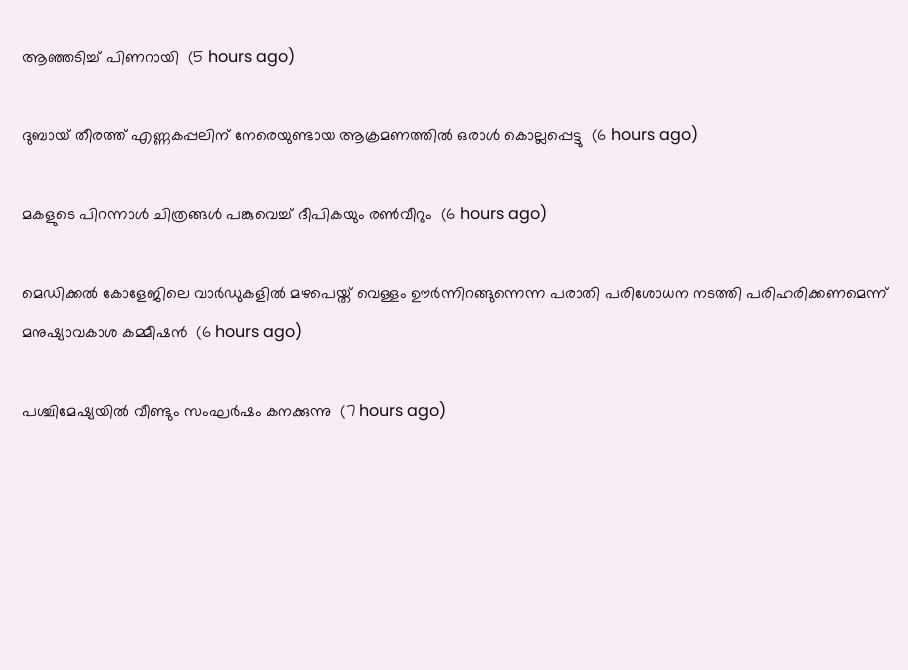ആഞ്ഞടിച്ച് പിണറായി  (5 hours ago)

ദുബായ് തീരത്ത് എണ്ണകപ്പലിന് നേരെയുണ്ടായ ആക്രമണത്തില്‍ ഒരാള്‍ കൊല്ലപ്പെട്ടു  (6 hours ago)

മകളുടെ പിറന്നാള്‍ ചിത്രങ്ങള്‍ പങ്കുവെച്ച് ദീപികയും രണ്‍വീറും  (6 hours ago)

മെഡിക്കല്‍ കോളേജിലെ വാര്‍ഡുകളില്‍ മഴപെയ്ത് വെള്ളം ഊര്‍ന്നിറങ്ങുന്നെന്ന പരാതി പരിശോധന നടത്തി പരിഹരിക്കണമെന്ന് മനുഷ്യാവകാശ കമ്മീഷന്‍  (6 hours ago)

പശ്ചിമേഷ്യയില്‍ വീണ്ടും സംഘര്‍ഷം കനക്കുന്നു  (7 hours ago)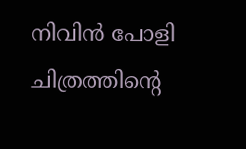നിവിന്‍ പോളി ചിത്രത്തിന്റെ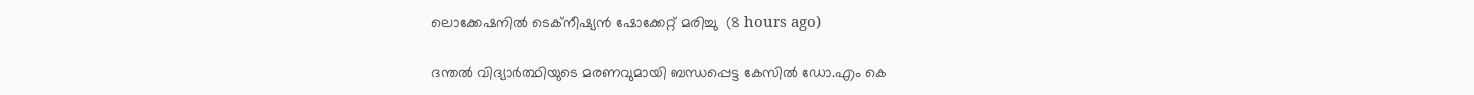ലൊക്കേഷനില്‍ ടെക്‌നീഷ്യന്‍ ഷോക്കേറ്റ് മരിച്ചു  (8 hours ago)

ദന്തല്‍ വിദ്യാര്‍ത്ഥിയുടെ മരണവുമായി ബന്ധപ്പെട്ട കേസില്‍ ഡോ.എം കെ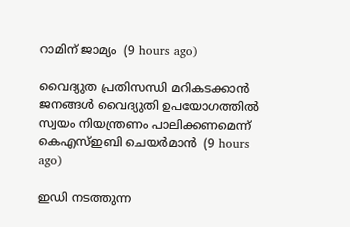റാമിന് ജാമ്യം  (9 hours ago)

വൈദ്യുത പ്രതിസന്ധി മറികടക്കാന്‍ ജനങ്ങള്‍ വൈദ്യുതി ഉപയോഗത്തില്‍ സ്വയം നിയന്ത്രണം പാലിക്കണമെന്ന് കെഎസ്ഇബി ചെയര്‍മാന്‍  (9 hours ago)

ഇഡി നടത്തുന്ന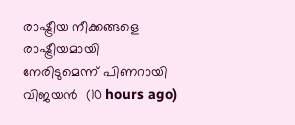രാഷ്ട്രീയ നീക്കങ്ങളെ രാഷ്ട്രീയമായി നേരിടുമെന്ന് പിണറായി വിജയന്‍  (10 hours ago)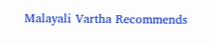Malayali Vartha Recommends